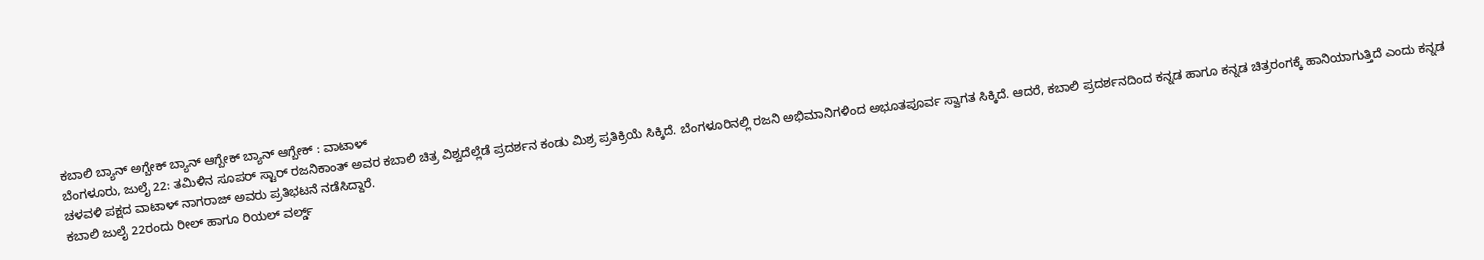ಕಬಾಲಿ ಬ್ಯಾನ್ ಅಗ್ಬೇಕ್ ಬ್ಯಾನ್ ಆಗ್ಬೇಕ್ ಬ್ಯಾನ್ ಆಗ್ಬೇಕ್ : ವಾಟಾಳ್
ಬೆಂಗಳೂರು, ಜುಲೈ 22: ತಮಿಳಿನ ಸೂಪರ್ ಸ್ಟಾರ್ ರಜನಿಕಾಂತ್ ಅವರ ಕಬಾಲಿ ಚಿತ್ರ ವಿಶ್ವದೆಲ್ಲೆಡೆ ಪ್ರದರ್ಶನ ಕಂಡು ಮಿಶ್ರ ಪ್ರತಿಕ್ರಿಯೆ ಸಿಕ್ಕಿದೆ. ಬೆಂಗಳೂರಿನಲ್ಲಿ ರಜನಿ ಅಭಿಮಾನಿಗಳಿಂದ ಅಭೂತಪೂರ್ವ ಸ್ವಾಗತ ಸಿಕ್ಕಿದೆ. ಆದರೆ, ಕಬಾಲಿ ಪ್ರದರ್ಶನದಿಂದ ಕನ್ನಡ ಹಾಗೂ ಕನ್ನಡ ಚಿತ್ರರಂಗಕ್ಕೆ ಹಾನಿಯಾಗುತ್ತಿದೆ ಎಂದು ಕನ್ನಡ ಚಳವಳಿ ಪಕ್ಷದ ವಾಟಾಳ್ ನಾಗರಾಜ್ ಅವರು ಪ್ರತಿಭಟನೆ ನಡೆಸಿದ್ದಾರೆ.
ಕಬಾಲಿ ಜುಲೈ 22ರಂದು ರೀಲ್ ಹಾಗೂ ರಿಯಲ್ ವರ್ಲ್ಡ್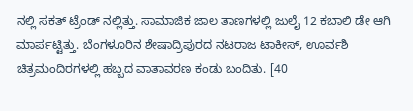ನಲ್ಲಿ ಸಕತ್ ಟ್ರೆಂಡ್ ನಲ್ಲಿತ್ತು. ಸಾಮಾಜಿಕ ಜಾಲ ತಾಣಗಳಲ್ಲಿ ಜುಲೈ 12 ಕಬಾಲಿ ಡೇ ಆಗಿ ಮಾರ್ಪಟ್ಟಿತ್ತು. ಬೆಂಗಳೂರಿನ ಶೇಷಾದ್ರಿಪುರದ ನಟರಾಜ ಟಾಕೀಸ್, ಊರ್ವಶಿ ಚಿತ್ರಮಂದಿರಗಳಲ್ಲಿ ಹಬ್ಬದ ವಾತಾವರಣ ಕಂಡು ಬಂದಿತು. [40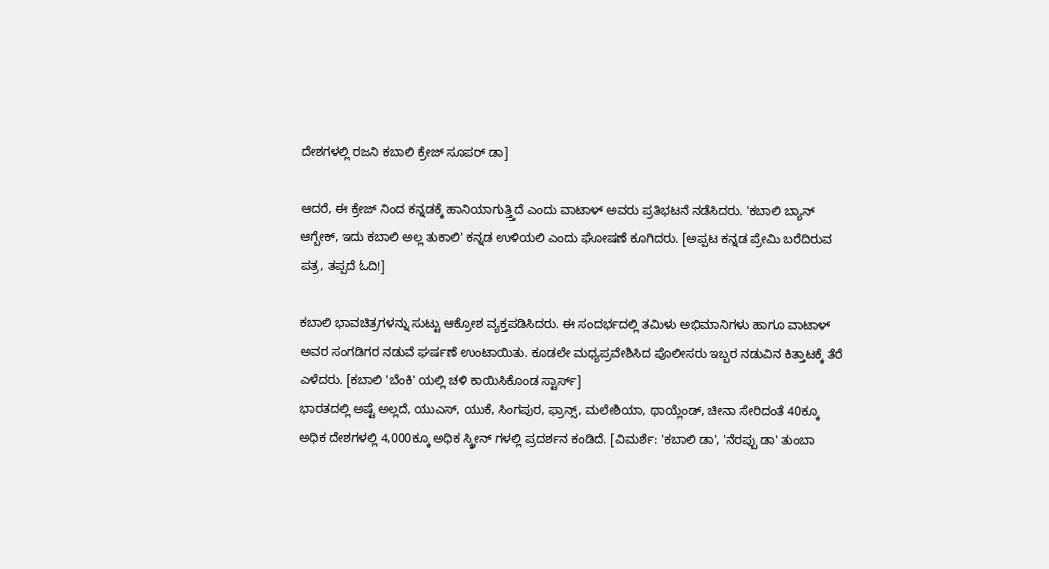ದೇಶಗಳಲ್ಲಿ ರಜನಿ ಕಬಾಲಿ ಕ್ರೇಜ್ ಸೂಪರ್ ಡಾ]

ಆದರೆ, ಈ ಕ್ರೇಜ್ ನಿಂದ ಕನ್ನಡಕ್ಕೆ ಹಾನಿಯಾಗುತ್ತ್ತಿದೆ ಎಂದು ವಾಟಾಳ್ ಅವರು ಪ್ರತಿಭಟನೆ ನಡೆಸಿದರು. 'ಕಬಾಲಿ ಬ್ಯಾನ್ ಆಗ್ಬೇಕ್, ಇದು ಕಬಾಲಿ ಅಲ್ಲ ತುಕಾಲಿ' ಕನ್ನಡ ಉಳಿಯಲಿ ಎಂದು ಘೋಷಣೆ ಕೂಗಿದರು. [ಅಪ್ಪಟ ಕನ್ನಡ ಪ್ರೇಮಿ ಬರೆದಿರುವ ಪತ್ರ, ತಪ್ಪದೆ ಓದಿ!]

ಕಬಾಲಿ ಭಾವಚಿತ್ರಗಳನ್ನು ಸುಟ್ಟು ಆಕ್ರೋಶ ವ್ಯಕ್ತಪಡಿಸಿದರು. ಈ ಸಂದರ್ಭದಲ್ಲಿ ತಮಿಳು ಅಭಿಮಾನಿಗಳು ಹಾಗೂ ವಾಟಾಳ್ ಅವರ ಸಂಗಡಿಗರ ನಡುವೆ ಘರ್ಷಣೆ ಉಂಟಾಯಿತು. ಕೂಡಲೇ ಮಧ್ಯಪ್ರವೇಶಿಸಿದ ಪೊಲೀಸರು ಇಬ್ಬರ ನಡುವಿನ ಕಿತ್ತಾಟಕ್ಕೆ ತೆರೆ ಎಳೆದರು. [ಕಬಾಲಿ 'ಬೆಂಕಿ' ಯಲ್ಲಿ ಚಳಿ ಕಾಯಿಸಿಕೊಂಡ ಸ್ಟಾರ್ಸ್]
ಭಾರತದಲ್ಲಿ ಅಷ್ಟೆ ಅಲ್ಲದೆ, ಯುಎಸ್, ಯುಕೆ, ಸಿಂಗಪುರ, ಫ್ರಾನ್ಸ್, ಮಲೇಶಿಯಾ, ಥಾಯ್ಲೆಂಡ್, ಚೀನಾ ಸೇರಿದಂತೆ 40ಕ್ಕೂ ಅಧಿಕ ದೇಶಗಳಲ್ಲಿ 4,000ಕ್ಕೂ ಅಧಿಕ ಸ್ಕ್ರೀನ್ ಗಳಲ್ಲಿ ಪ್ರದರ್ಶನ ಕಂಡಿದೆ. [ವಿಮರ್ಶೆ: 'ಕಬಾಲಿ ಡಾ', 'ನೆರಪ್ಪು ಡಾ' ತುಂಬಾ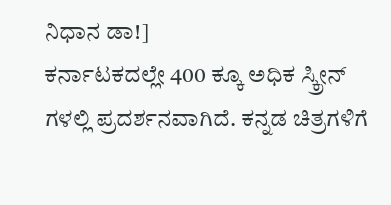ನಿಧಾನ ಡಾ!]
ಕರ್ನಾಟಕದಲ್ಲೇ 400 ಕ್ಕೂ ಅಧಿಕ ಸ್ಕ್ರೀನ್ ಗಳಲ್ಲಿ ಪ್ರದರ್ಶನವಾಗಿದೆ. ಕನ್ನಡ ಚಿತ್ರಗಳಿಗೆ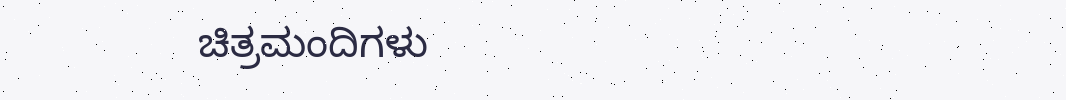ಚಿತ್ರಮಂದಿಗಳು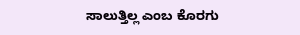ಸಾಲುತ್ತಿಲ್ಲ ಎಂಬ ಕೊರಗು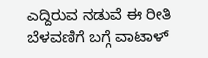ಎದ್ದಿರುವ ನಡುವೆ ಈ ರೀತಿ ಬೆಳವಣಿಗೆ ಬಗ್ಗೆ ವಾಟಾಳ್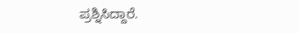ಪ್ರಶ್ನಿಸಿದ್ದಾರೆ.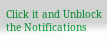Click it and Unblock the Notifications